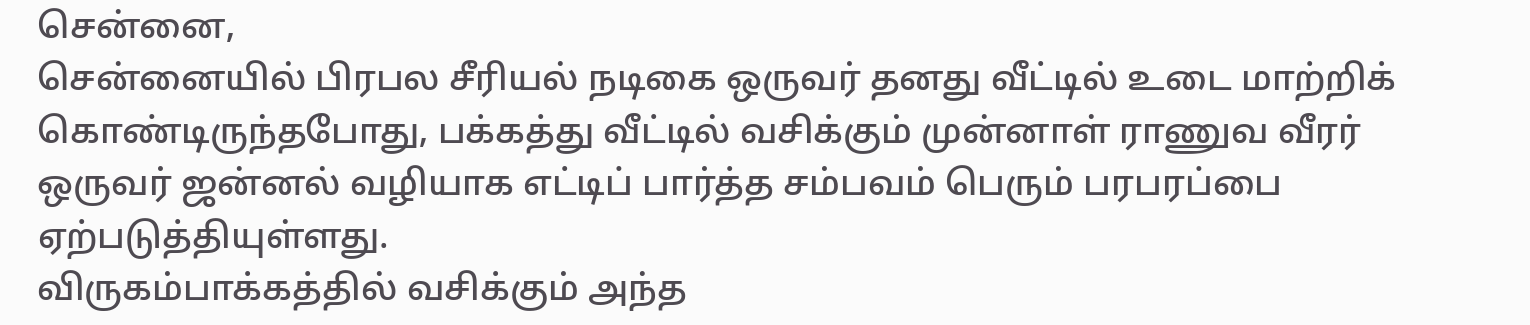சென்னை,
சென்னையில் பிரபல சீரியல் நடிகை ஒருவர் தனது வீட்டில் உடை மாற்றிக் கொண்டிருந்தபோது, பக்கத்து வீட்டில் வசிக்கும் முன்னாள் ராணுவ வீரர் ஒருவர் ஜன்னல் வழியாக எட்டிப் பார்த்த சம்பவம் பெரும் பரபரப்பை ஏற்படுத்தியுள்ளது.
விருகம்பாக்கத்தில் வசிக்கும் அந்த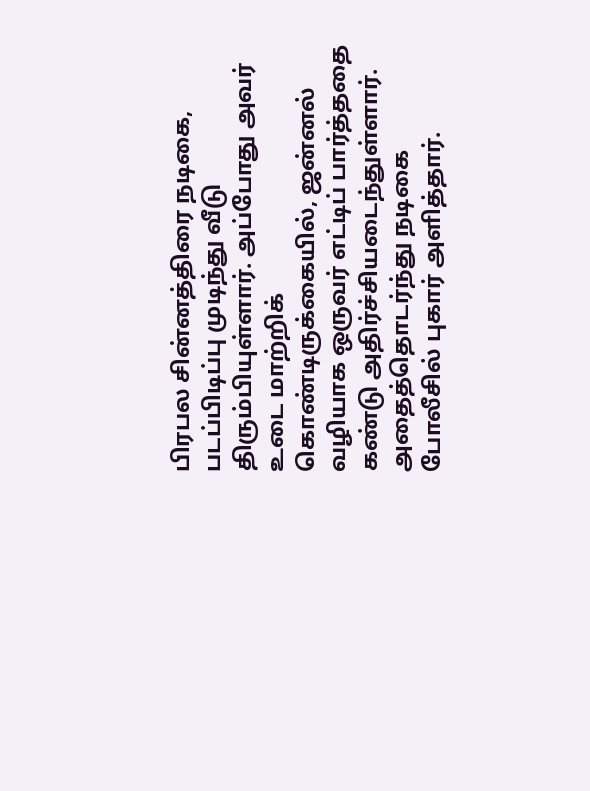பிரபல சின்னத்திரை நடிகை, படப்பிடிப்பு முடிந்து வீடு திரும்பியுள்ளார். அப்போது அவர் உடை மாற்றிக் கொண்டிருக்கையில், ஜன்னல் வழியாக ஒருவர் எட்டிப் பார்த்ததை கண்டு அதிர்ச்சியடைந்துள்ளார்.
அதைத்தொடர்ந்து நடிகை போலீசில் புகார் அளித்தார்.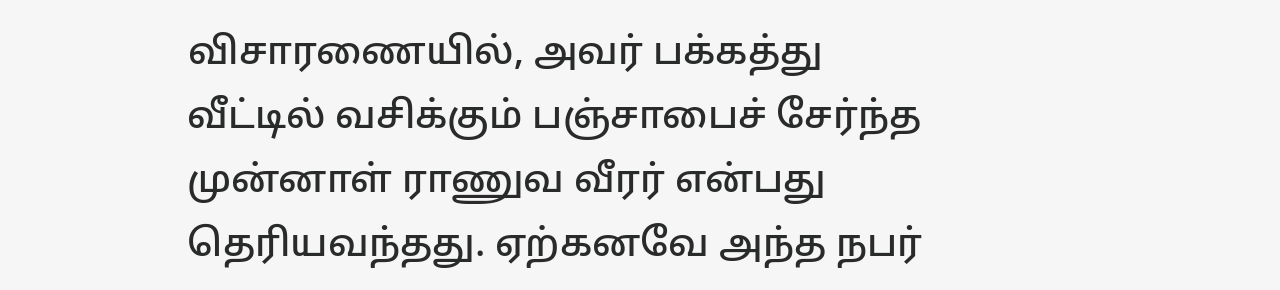விசாரணையில், அவர் பக்கத்து வீட்டில் வசிக்கும் பஞ்சாபைச் சேர்ந்த முன்னாள் ராணுவ வீரர் என்பது தெரியவந்தது. ஏற்கனவே அந்த நபர்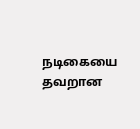நடிகையை தவறான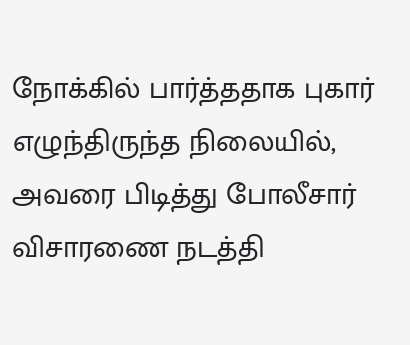நோக்கில் பார்த்ததாக புகார் எழுந்திருந்த நிலையில், அவரை பிடித்து போலீசார் விசாரணை நடத்தி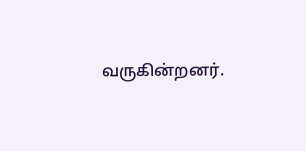வருகின்றனர்.